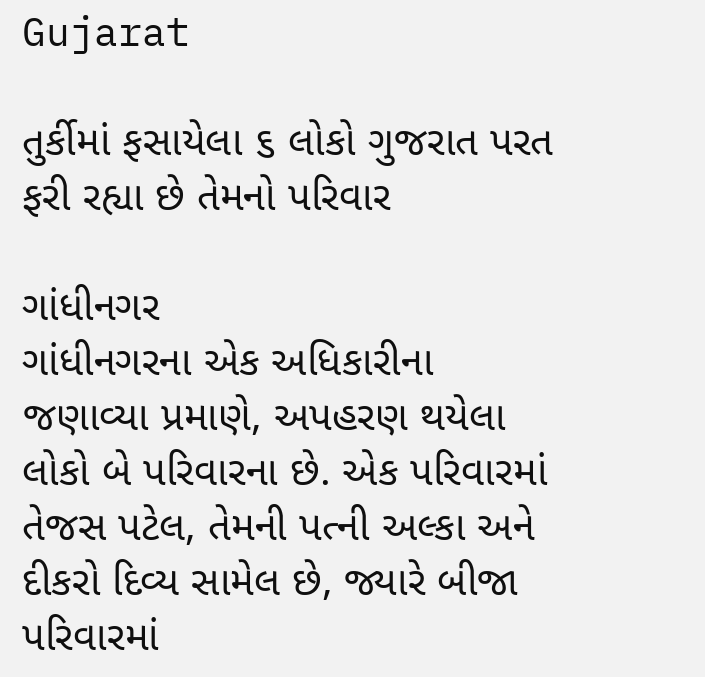Gujarat

તુર્કીમાં ફસાયેલા ૬ લોકો ગુજરાત પરત ફરી રહ્યા છે તેમનો પરિવાર

ગાંધીનગર
ગાંધીનગરના એક અધિકારીના જણાવ્યા પ્રમાણે, અપહરણ થયેલા લોકો બે પરિવારના છે. એક પરિવારમાં તેજસ પટેલ, તેમની પત્ની અલ્કા અને દીકરો દિવ્ય સામેલ છે, જ્યારે બીજા પરિવારમાં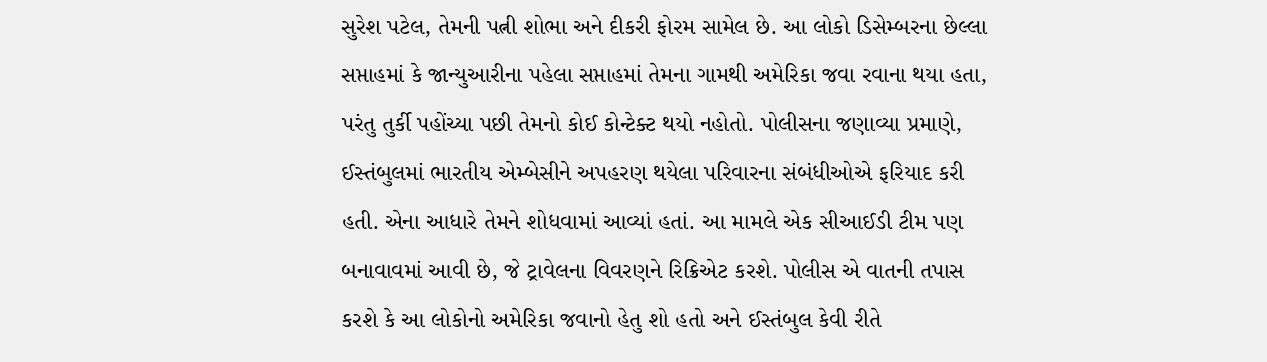સુરેશ પટેલ, તેમની પત્ની શોભા અને દીકરી ફોરમ સામેલ છે. આ લોકો ડિસેમ્બરના છેલ્લા સપ્તાહમાં કે જાન્યુઆરીના પહેલા સપ્તાહમાં તેમના ગામથી અમેરિકા જવા રવાના થયા હતા, પરંતુ તુર્કી પહોંચ્યા પછી તેમનો કોઈ કોન્ટેક્ટ થયો નહોતો. પોલીસના જણાવ્યા પ્રમાણે, ઈસ્તંબુલમાં ભારતીય એમ્બેસીને અપહરણ થયેલા પરિવારના સંબંધીઓએ ફરિયાદ કરી હતી. એના આધારે તેમને શોધવામાં આવ્યાં હતાં. આ મામલે એક સીઆઈડી ટીમ પણ બનાવાવમાં આવી છે, જે ટ્રાવેલના વિવરણને રિક્રિએટ કરશે. પોલીસ એ વાતની તપાસ કરશે કે આ લોકોનો અમેરિકા જવાનો હેતુ શો હતો અને ઈસ્તંબુલ કેવી રીતે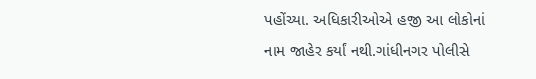પહોંચ્યા. અધિકારીઓએ હજી આ લોકોનાં નામ જાહેર કર્યાં નથી.ગાંધીનગર પોલીસે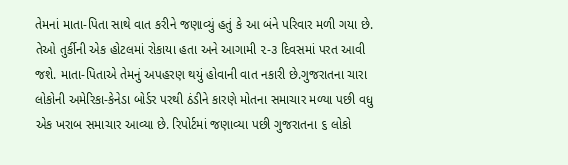તેમનાં માતા-પિતા સાથે વાત કરીને જણાવ્યું હતું કે આ બંને પરિવાર મળી ગયા છે. તેઓ તુર્કીની એક હોટલમાં રોકાયા હતા અને આગામી ૨-૩ દિવસમાં પરત આવી જશે. માતા-પિતાએ તેમનું અપહરણ થયું હોવાની વાત નકારી છે.ગુજરાતના ચારા લોકોની અમેરિકા-કેનેડા બોર્ડર પરથી ઠંડીને કારણે મોતના સમાચાર મળ્યા પછી વધુ એક ખરાબ સમાચાર આવ્યા છે. રિપોર્ટમાં જણાવ્યા પછી ગુજરાતના ૬ લોકો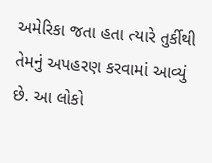અમેરિકા જતા હતા ત્યારે તુર્કીથી તેમનું અપહરણ કરવામાં આવ્યું છે. આ લોકો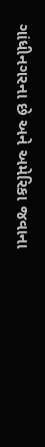ગાંધીનગરના છે અને અમેરિકા જવાના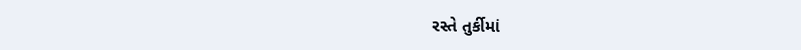રસ્તે તુર્કીમાં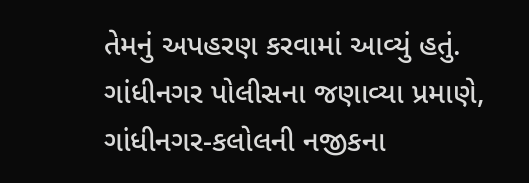તેમનું અપહરણ કરવામાં આવ્યું હતું. ગાંધીનગર પોલીસના જણાવ્યા પ્રમાણે, ગાંધીનગર-કલોલની નજીકના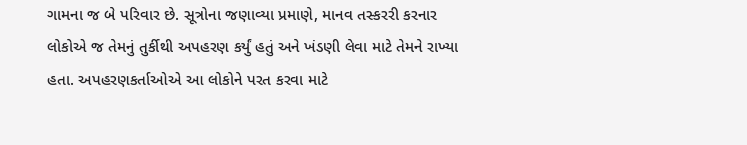ગામના જ બે પરિવાર છે. સૂત્રોના જણાવ્યા પ્રમાણે, માનવ તસ્કરરી કરનાર લોકોએ જ તેમનું તુર્કીથી અપહરણ કર્યું હતું અને ખંડણી લેવા માટે તેમને રાખ્યા હતા. અપહરણકર્તાઓએ આ લોકોને પરત કરવા માટે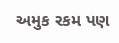અમુક રકમ પણ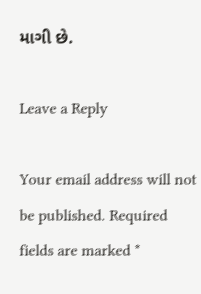માગી છે.

Leave a Reply

Your email address will not be published. Required fields are marked *